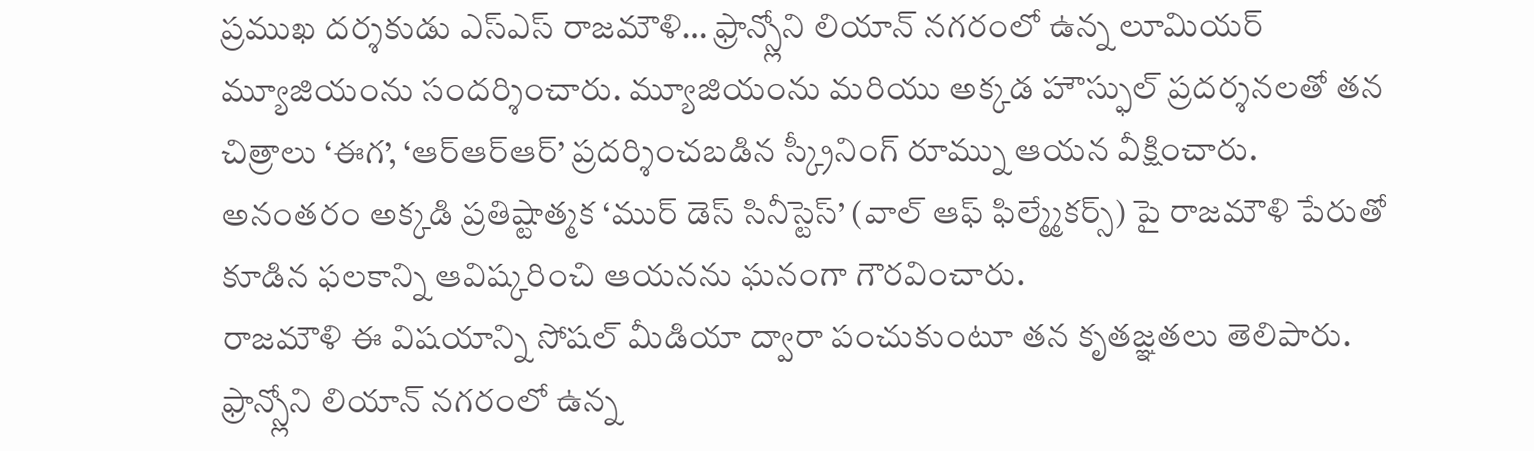ప్రముఖ దర్శకుడు ఎస్ఎస్ రాజమౌళి… ఫ్రాన్స్లోని లియాన్ నగరంలో ఉన్న లూమియర్ మ్యూజియంను సందర్శించారు. మ్యూజియంను మరియు అక్కడ హౌస్ఫుల్ ప్రదర్శనలతో తన చిత్రాలు ‘ఈగ’, ‘ఆర్ఆర్ఆర్’ ప్రదర్శించబడిన స్క్రీనింగ్ రూమ్ను ఆయన వీక్షించారు. అనంతరం అక్కడి ప్రతిష్టాత్మక ‘ముర్ డెస్ సినీస్టెస్’ (వాల్ ఆఫ్ ఫిల్మ్మేకర్స్) పై రాజమౌళి పేరుతో కూడిన ఫలకాన్ని ఆవిష్కరించి ఆయనను ఘనంగా గౌరవించారు.
రాజమౌళి ఈ విషయాన్ని సోషల్ మీడియా ద్వారా పంచుకుంటూ తన కృతజ్ఞతలు తెలిపారు. ఫ్రాన్స్లోని లియాన్ నగరంలో ఉన్న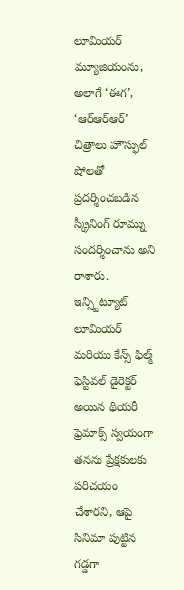లూమియర్ మ్యూజియంను, అలాగే ‘ఈగ’, ‘ఆర్ఆర్ఆర్’ చిత్రాలు హౌస్ఫుల్ షోలతో ప్రదర్శించబడిన స్క్రీనింగ్ రూమ్ను సందర్శించాను అని రాశారు.
ఇన్స్టిట్యూట్ లూమియర్ మరియు కేన్స్ ఫిల్మ్ ఫెస్టివల్ డైరెక్టర్ అయిన థియరీ ఫ్రెమాక్స్ స్వయంగా తనను ప్రేక్షకులకు పరిచయం చేశారని, ఆపై సినిమా పుట్టిన గడ్డగా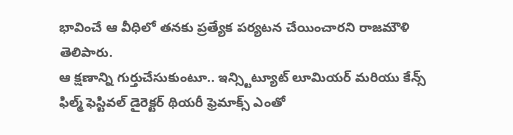భావించే ఆ వీధిలో తనకు ప్రత్యేక పర్యటన చేయించారని రాజమౌళి తెలిపారు.
ఆ క్షణాన్ని గుర్తుచేసుకుంటూ.. ఇన్స్టిట్యూట్ లూమియర్ మరియు కేన్స్ ఫిల్మ్ ఫెస్టివల్ డైరెక్టర్ థియరీ ఫ్రెమాక్స్ ఎంతో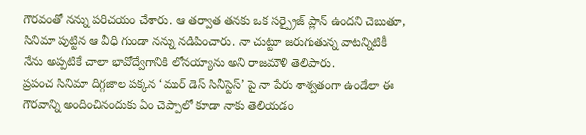గౌరవంతో నన్ను పరిచయం చేశారు. ఆ తర్వాత తనకు ఒక సర్ప్రైజ్ ప్లాన్ ఉందని చెబుతూ, సినిమా పుట్టిన ఆ వీధి గుండా నన్ను నడిపించారు. నా చుట్టూ జరుగుతున్న వాటన్నిటికీ నేను అప్పటికే చాలా భావోద్వేగానికి లోనయ్యాను అని రాజమౌళి తెలిపారు.
ప్రపంచ సినిమా దిగ్గజాల పక్కన ‘ముర్ డెస్ సినీస్టెస్’ పై నా పేరు శాశ్వతంగా ఉండేలా ఈ గౌరవాన్ని అందించినందుకు ఏం చెప్పాలో కూడా నాకు తెలియడం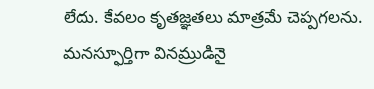లేదు. కేవలం కృతజ్ఞతలు మాత్రమే చెప్పగలను. మనస్ఫూర్తిగా వినమ్రుడినై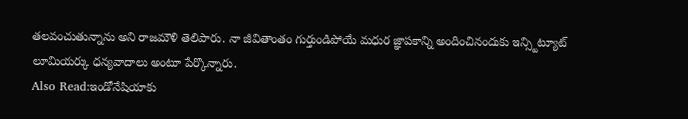తలవంచుతున్నాను అని రాజమౌళి తెలిపారు. నా జీవితాంతం గుర్తుండిపోయే మధుర జ్ఞాపకాన్ని అందించినందుకు ఇన్స్టిట్యూట్ లూమియర్కు ధన్యవాదాలు అంటూ పేర్కొన్నారు.
Also Read:ఇండోనేషియాకు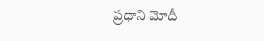ప్రధాని మోదీ